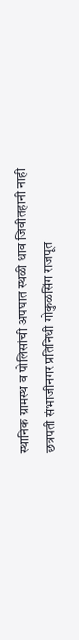स्थानिक ग्रामस्थ व पोलिसांची अपघात स्थळी धाव जिवीतहानी नाही
छत्रपती संभाजीनगर प्रतिनिधी गोकुळसिंग राजपूत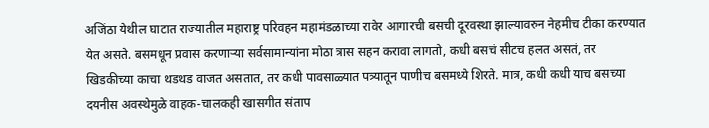अजिंठा येथील घाटात राज्यातील महाराष्ट्र परिवहन महामंडळाच्या रावेर आगारची बसची दूरवस्था झाल्यावरुन नेहमीच टीका करण्यात येत असते. बसमधून प्रवास करणाऱ्या सर्वसामान्यांना मोठा त्रास सहन करावा लागतो, कधी बसचं सीटच हलत असतं, तर खिडकीच्या काचा थडथड वाजत असतात, तर कधी पावसाळ्यात पत्र्यातून पाणीच बसमध्ये शिरते. मात्र, कधी कधी याच बसच्या दयनीस अवस्थेमुळे वाहक-चालकही खासगीत संताप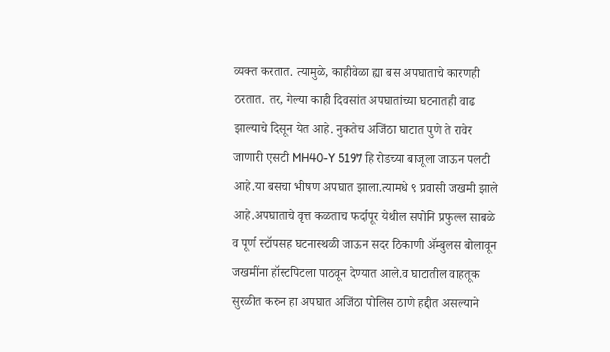व्यक्त करतात. त्यामुळे, काहीवेळा ह्या बस अपघाताचे कारणही ठरतात. तर, गेल्या काही दिवसांत अपघातांच्या घटनातही वाढ झाल्याचे दिसून येत आहे. नुकतेच अजिंठा घाटात पुणे ते रावेर जाणारी एसटी MH40-Y 5197 हि रोडच्या बाजूला जाऊन पलटी आहे.या बसचा भीषण अपघात झाला.त्यामधे ९ प्रवासी जखमी झाले आहे.अपघाताचे वृत्त कळताच फर्दापूर येथील सपोनि प्रफुल्ल साबळे व पूर्ण स्टॉपसह घटनास्थळी जाऊन सदर ठिकाणी ॲम्बुलस बोलावून जखमींना हॉस्टपिटला पाठवून देण्यात आले.व घाटातील वाहतूक सुरळीत करुन हा अपघात अजिंठा पोलिस ठाणे हद्दीत असल्याने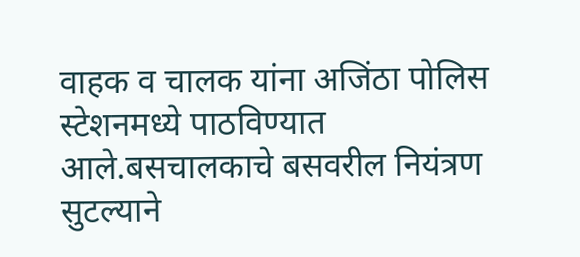वाहक व चालक यांना अजिंठा पोलिस स्टेशनमध्ये पाठविण्यात आले.बसचालकाचे बसवरील नियंत्रण सुटल्याने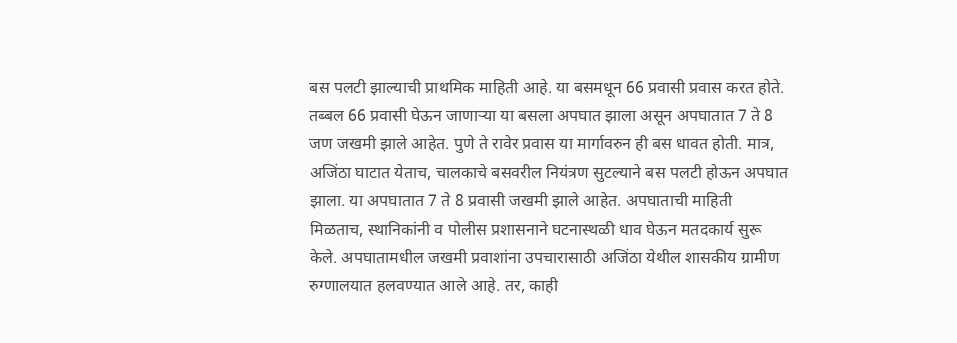बस पलटी झाल्याची प्राथमिक माहिती आहे. या बसमधून 66 प्रवासी प्रवास करत होते. तब्बल 66 प्रवासी घेऊन जाणाऱ्या या बसला अपघात झाला असून अपघातात 7 ते 8 जण जखमी झाले आहेत. पुणे ते रावेर प्रवास या मार्गावरुन ही बस धावत होती. मात्र, अजिंठा घाटात येताच, चालकाचे बसवरील नियंत्रण सुटल्याने बस पलटी होऊन अपघात झाला. या अपघातात 7 ते 8 प्रवासी जखमी झाले आहेत. अपघाताची माहिती मिळताच, स्थानिकांनी व पोलीस प्रशासनाने घटनास्थळी धाव घेऊन मतदकार्य सुरू केले. अपघातामधील जखमी प्रवाशांना उपचारासाठी अजिंठा येथील शासकीय ग्रामीण रुग्णालयात हलवण्यात आले आहे. तर, काही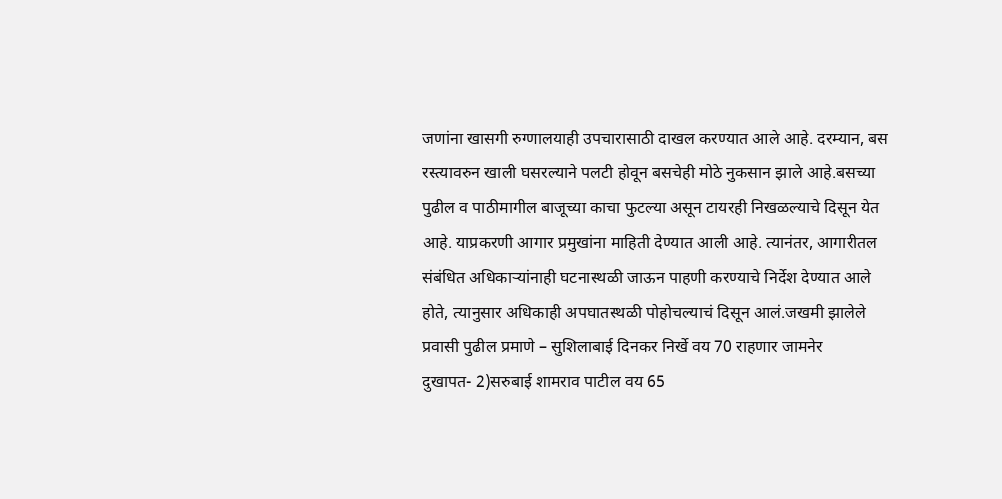जणांना खासगी रुग्णालयाही उपचारासाठी दाखल करण्यात आले आहे. दरम्यान, बस रस्त्यावरुन खाली घसरल्याने पलटी होवून बसचेही मोठे नुकसान झाले आहे.बसच्या पुढील व पाठीमागील बाजूच्या काचा फुटल्या असून टायरही निखळल्याचे दिसून येत आहे. याप्रकरणी आगार प्रमुखांना माहिती देण्यात आली आहे. त्यानंतर, आगारीतल संबंधित अधिकाऱ्यांनाही घटनास्थळी जाऊन पाहणी करण्याचे निर्देश देण्यात आले होते, त्यानुसार अधिकाही अपघातस्थळी पोहोचल्याचं दिसून आलं.जखमी झालेले प्रवासी पुढील प्रमाणे – सुशिलाबाई दिनकर निर्खे वय 70 राहणार जामनेर
दुखापत- 2)सरुबाई शामराव पाटील वय 65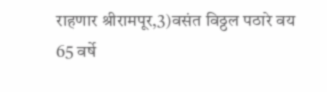राहणार श्रीरामपूर,3)वसंत विठ्ठल पठारे वय 65 वर्षे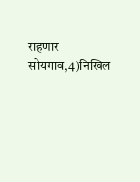राहणार सोयगाव,4)निखिल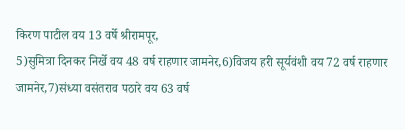किरण पाटील वय 13 वर्षे श्रीरामपूर,
5)सुमित्रा दिनकर निर्खे वय 48 वर्ष राहणार जामनेर,6)विजय हरी सूर्यवंशी वय 72 वर्ष राहणार जामनेर,7)संध्या वसंतराव पठारे वय 63 वर्ष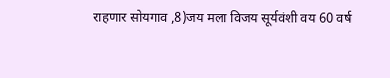राहणार सोयगाव ,8)जय मला विजय सूर्यवंशी वय 60 वर्ष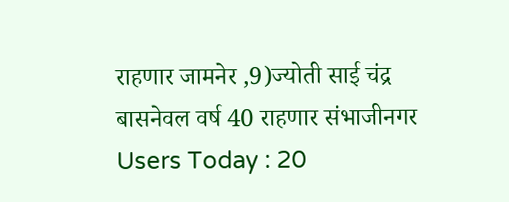राहणार जामनेर ,9)ज्योती साई चंद्र बासनेवल वर्ष 40 राहणार संभाजीनगर
Users Today : 20